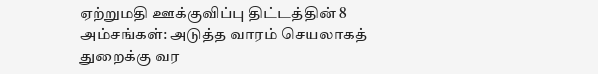ஏற்றுமதி ஊக்குவிப்பு திட்டத்தின் 8 அம்சங்கள்: அடுத்த வாரம் செயலாகத் துறைக்கு வர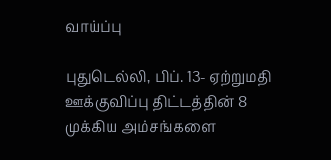வாய்ப்பு

புதுடெல்லி, பிப். 13- ஏற்றுமதி ஊக்குவிப்பு திட்டத்தின் 8 முக்கிய அம்சங்களை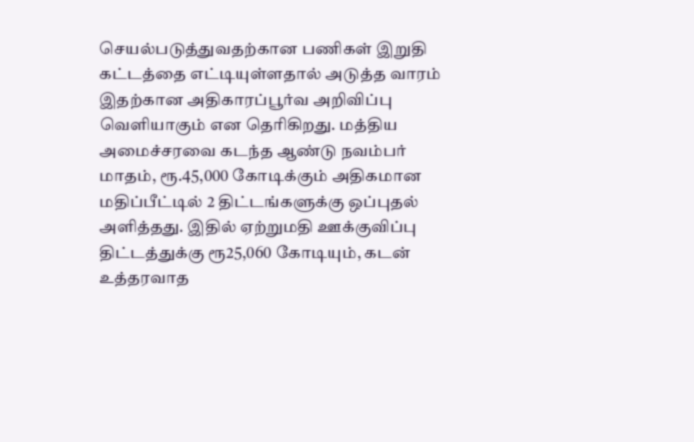செயல்படுத்துவதற்கான பணிகள் இறுதி கட்டத்தை எட்டியுள்ளதால் அடுத்த வாரம் இதற்கான அதிகாரப்பூர்வ அறிவிப்பு வெளியாகும் என தெரிகிறது. மத்திய அமைச்சரவை கடந்த ஆண்டு நவம்பர் மாதம், ரூ.45,000 கோடிக்கும் அதிகமான மதிப்பீட்டில் 2 திட்டங்களுக்கு ஒப்புதல் அளித்தது. இதில் ஏற்றுமதி ஊக்குவிப்பு திட்டத்துக்கு ரூ25,060 கோடியும், கடன் உத்தரவாத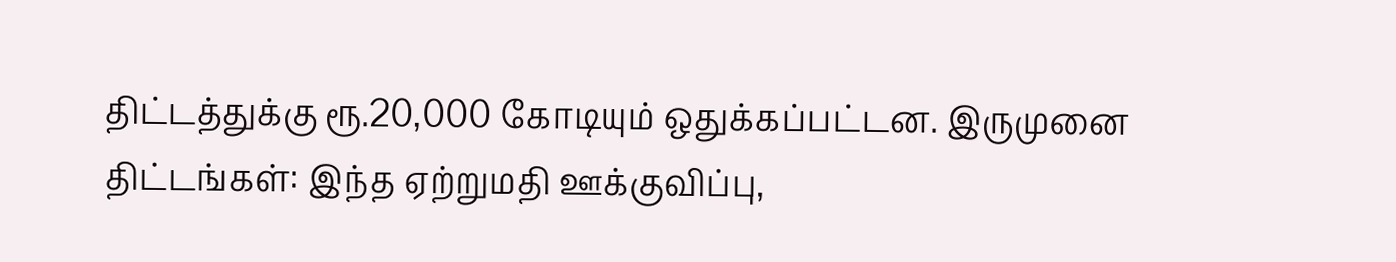திட்டத்துக்கு ரூ.20,000 கோடியும் ஒதுக்கப்பட்டன. இருமுனை திட்டங்கள்: இந்த ஏற்றுமதி ஊக்குவிப்பு,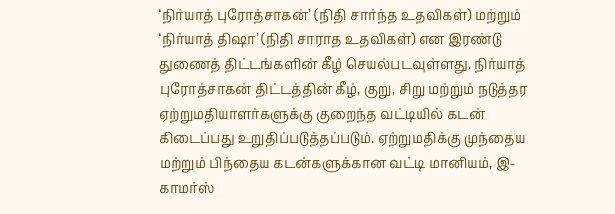‘நிர்யாத் புரோத்சாகன்’ (நிதி சார்ந்த உதவிகள்) மற்றும் ‘நிர்யாத் திஷா’ (நிதி சாராத உதவிகள்) என இரண்டு துணைத் திட்டங்களின் கீழ் செயல்படவுள்ளது. நிர்யாத் புரோத்சாகன் திட்டத்தின் கீழ், குறு, சிறு மற்றும் நடுத்தர ஏற்றுமதியாளர்களுக்கு குறைந்த வட்டியில் கடன் கிடைப்பது உறுதிப்படுத்தப்படும். ஏற்றுமதிக்கு முந்தைய மற்றும் பிந்தைய கடன்களுக்கான வட்டி மானியம், இ-காமர்ஸ்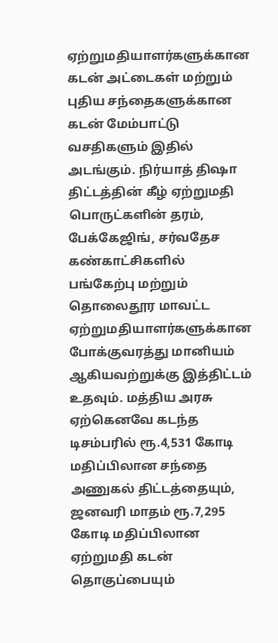ஏற்றுமதியாளர்களுக்கான கடன் அட்டைகள் மற்றும் புதிய சந்தைகளுக்கான கடன் மேம்பாட்டு வசதிகளும் இதில் அடங்கும். நிர்யாத் திஷா திட்டத்தின் கீழ் ஏற்றுமதி பொருட்களின் தரம், பேக்கேஜிங், சர்வதேச கண்காட்சிகளில் பங்கேற்பு மற்றும் தொலைதூர மாவட்ட ஏற்றுமதியாளர்களுக்கான போக்குவரத்து மானியம் ஆகியவற்றுக்கு இத்திட்டம் உதவும். மத்திய அரசு ஏற்கெனவே கடந்த டிசம்பரில் ரூ.4,531 கோடி மதிப்பிலான சந்தை அணுகல் திட்டத்தையும், ஜனவரி மாதம் ரூ.7,295 கோடி மதிப்பிலான ஏற்றுமதி கடன் தொகுப்பையும்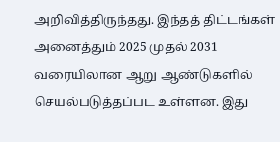அறிவித்திருந்தது. இந்தத் திட்டங்கள் அனைத்தும் 2025 முதல் 2031 வரையிலான ஆறு ஆண்டுகளில் செயல்படுத்தப்பட உள்ளன. இது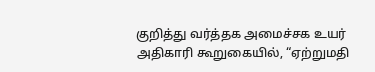குறித்து வர்த்தக அமைச்சக உயர் அதிகாரி கூறுகையில், “ஏற்றுமதி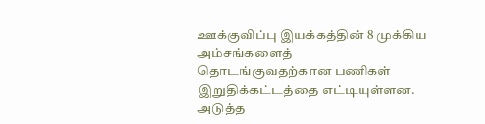ஊக்குவிப்பு இயக்கத்தின் 8 முக்கிய அம்சங்களைத் தொடங்குவதற்கான பணிகள் இறுதிக்கட்டத்தை எட்டியுள்ளன. அடுத்த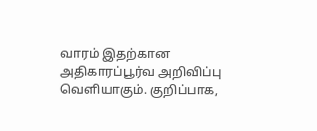வாரம் இதற்கான அதிகாரப்பூர்வ அறிவிப்பு வெளியாகும். குறிப்பாக,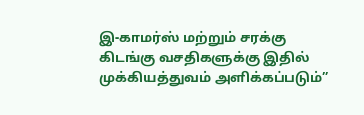இ-காமர்ஸ் மற்றும் சரக்கு கிடங்கு வசதிகளுக்கு இதில் முக்கியத்துவம் அளிக்கப்படும்”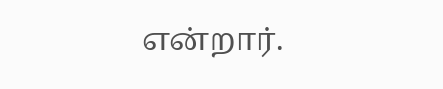என்றார்.